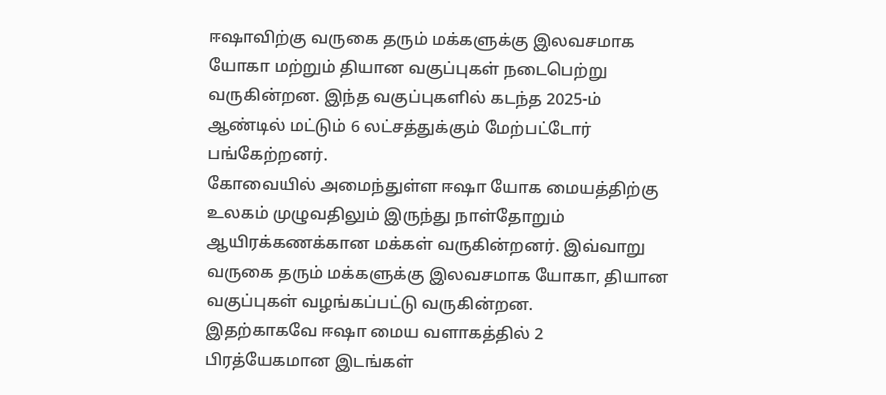ஈஷாவிற்கு வருகை தரும் மக்களுக்கு இலவசமாக யோகா மற்றும் தியான வகுப்புகள் நடைபெற்று வருகின்றன. இந்த வகுப்புகளில் கடந்த 2025-ம் ஆண்டில் மட்டும் 6 லட்சத்துக்கும் மேற்பட்டோர் பங்கேற்றனர்.
கோவையில் அமைந்துள்ள ஈஷா யோக மையத்திற்கு உலகம் முழுவதிலும் இருந்து நாள்தோறும் ஆயிரக்கணக்கான மக்கள் வருகின்றனர். இவ்வாறு வருகை தரும் மக்களுக்கு இலவசமாக யோகா, தியான வகுப்புகள் வழங்கப்பட்டு வருகின்றன.
இதற்காகவே ஈஷா மைய வளாகத்தில் 2 பிரத்யேகமான இடங்கள்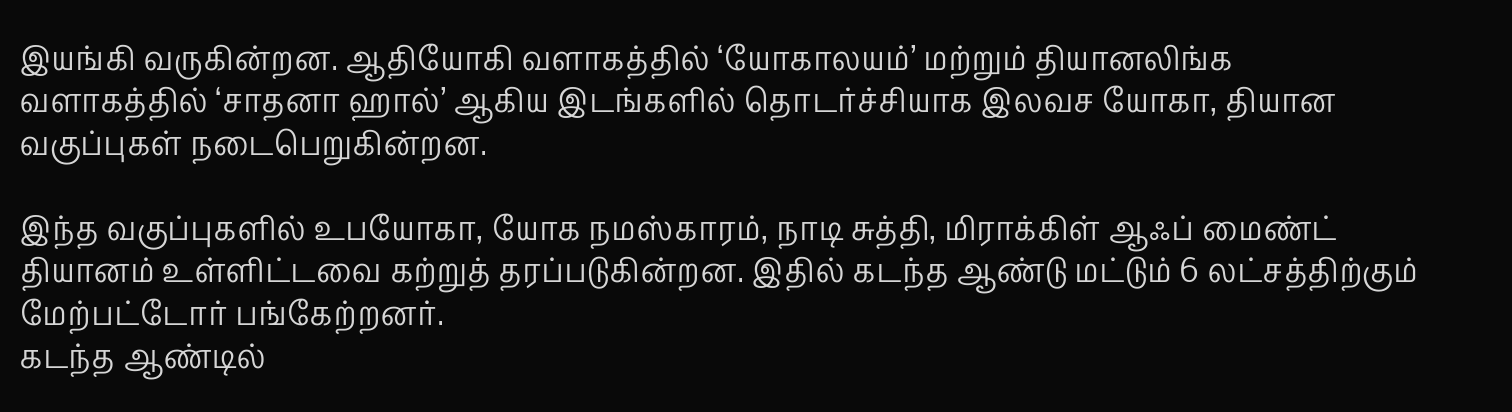இயங்கி வருகின்றன. ஆதியோகி வளாகத்தில் ‘யோகாலயம்’ மற்றும் தியானலிங்க வளாகத்தில் ‘சாதனா ஹால்’ ஆகிய இடங்களில் தொடர்ச்சியாக இலவச யோகா, தியான வகுப்புகள் நடைபெறுகின்றன.

இந்த வகுப்புகளில் உபயோகா, யோக நமஸ்காரம், நாடி சுத்தி, மிராக்கிள் ஆஃப் மைண்ட் தியானம் உள்ளிட்டவை கற்றுத் தரப்படுகின்றன. இதில் கடந்த ஆண்டு மட்டும் 6 லட்சத்திற்கும் மேற்பட்டோர் பங்கேற்றனர்.
கடந்த ஆண்டில்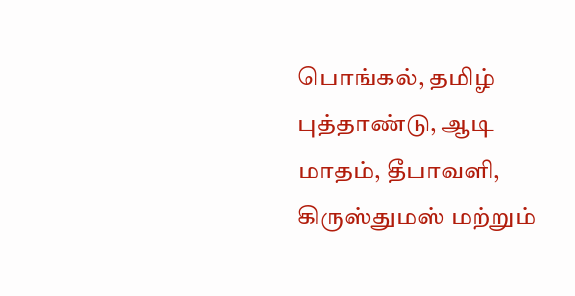பொங்கல், தமிழ் புத்தாண்டு, ஆடி மாதம், தீபாவளி, கிருஸ்துமஸ் மற்றும்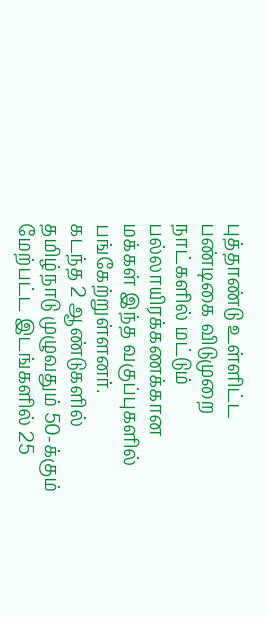புத்தாண்டு உள்ளிட்ட பண்டிகை விடுமுறை நாட்களில் மட்டும் பல்லாயிரக்கணக்கான மக்கள் இந்த வகுப்புகளில் பங்கேற்றுள்ளனர்.
கடந்த 2 ஆண்டுகளில் தமிழ்நாடு முழுவதும் 50-க்கும் மேற்பட்ட இடங்களில் 25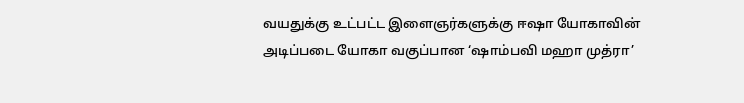வயதுக்கு உட்பட்ட இளைஞர்களுக்கு ஈஷா யோகாவின் அடிப்படை யோகா வகுப்பான ‘ஷாம்பவி மஹா முத்ரா’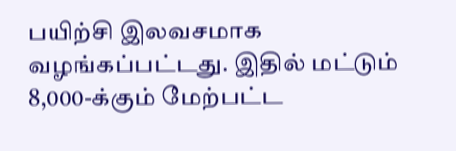பயிற்சி இலவசமாக வழங்கப்பட்டது. இதில் மட்டும் 8,000-க்கும் மேற்பட்ட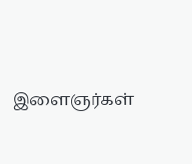இளைஞர்கள்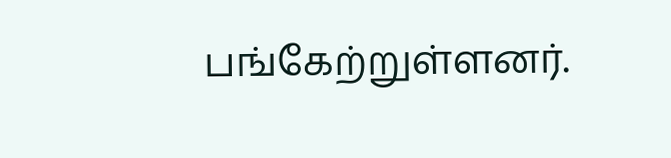பங்கேற்றுள்ளனர்.